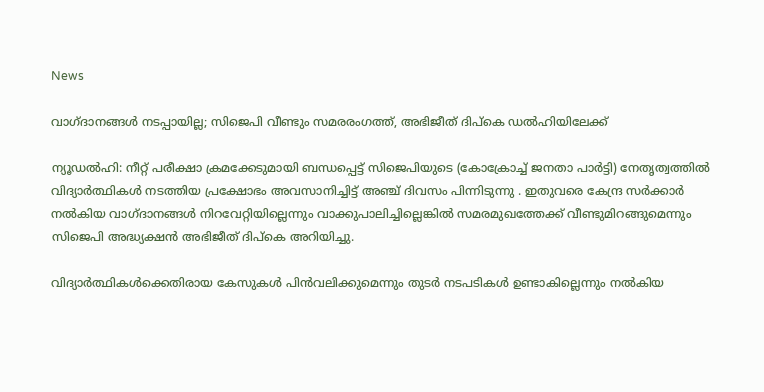News

വാഗ്ദാനങ്ങൾ നടപ്പായില്ല; സിജെപി വീണ്ടും സമരരംഗത്ത്, അഭിജീത് ദിപ്കെ ഡൽഹിയിലേക്ക്

ന്യൂഡൽഹി: നീറ്റ് പരീക്ഷാ ക്രമക്കേടുമായി ബന്ധപ്പെട്ട് സിജെപിയുടെ (കോക്രോച്ച് ജനതാ പാർട്ടി) നേതൃത്വത്തിൽ വിദ്യാർത്ഥികൾ നടത്തിയ പ്രക്ഷോഭം അവസാനിച്ചിട്ട് അഞ്ച് ദിവസം പിന്നിടുന്നു . ഇതുവരെ കേന്ദ്ര സർക്കാർ നൽകിയ വാഗ്ദാനങ്ങൾ നിറവേറ്റിയില്ലെന്നും വാക്കുപാലിച്ചില്ലെങ്കിൽ സമരമുഖത്തേക്ക് വീണ്ടുമിറങ്ങുമെന്നും സിജെപി അദ്ധ്യക്ഷൻ അഭിജീത് ദിപ്കെ അറിയിച്ചു.

വിദ്യാർത്ഥികൾക്കെതിരായ കേസുകൾ പിൻവലിക്കുമെന്നും തുടർ നടപടികൾ ഉണ്ടാകില്ലെന്നും നൽകിയ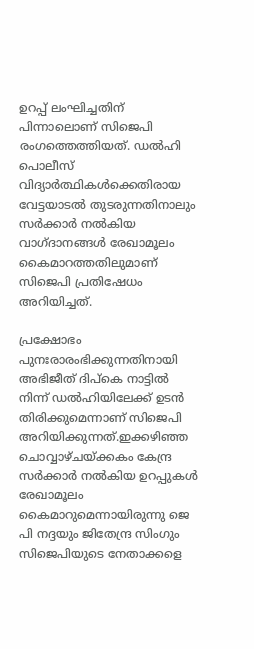ഉറപ്പ് ലംഘിച്ചതിന് പിന്നാലൊണ് സിജെപി രംഗത്തെത്തിയത്. ഡൽഹി പൊലീസ് വിദ്യാർത്ഥികൾക്കെതിരായ വേട്ടയാടൽ തുടരുന്നതിനാലും സർക്കാർ നൽകിയ വാഗ്ദാനങ്ങൾ രേഖാമൂലം കൈമാറത്തതിലുമാണ് സിജെപി പ്രതിഷേധം അറിയിച്ചത്.

പ്രക്ഷോഭം പുനഃരാരംഭിക്കുന്നതിനായി അഭിജീത് ദിപ്കെ നാട്ടിൽ നിന്ന് ഡൽഹിയിലേക്ക് ഉടൻ തിരിക്കുമെന്നാണ് സിജെപി അറിയിക്കുന്നത്.ഇക്കഴിഞ്ഞ ചൊവ്വാഴ്ചയ്‌ക്കകം കേന്ദ്ര സർക്കാർ നൽകിയ ഉറപ്പുകൾ രേഖാമൂലം കൈമാറുമെന്നായിരുന്നു ജെ പി നദ്ദയും ജിതേന്ദ്ര സിംഗും സിജെപിയുടെ നേതാക്കളെ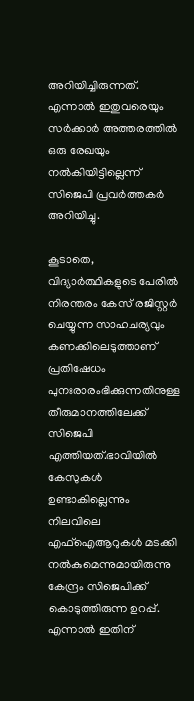അറിയിച്ചിരുന്നത്. എന്നാൽ ഇതുവരെയും സർക്കാർ അത്തരത്തിൽ ഒരു രേഖയും നൽകിയിട്ടില്ലെന്ന് സിജെപി പ്രവർത്തകർ അറിയിച്ചു.

കൂടാതെ, വിദ്യാർത്ഥികളുടെ പേരിൽ നിരന്തരം കേസ് രജിസ്റ്റർ ചെയ്യുന്ന സാഹചര്യവും കണക്കിലെടുത്താണ് പ്രതിഷേധം പുനഃരാരംഭിക്കുന്നതിനുള്ള തീരുമാനത്തിലേക്ക് സിജെപി എത്തിയത്.ഭാവിയിൽ കേസുകൾ ഉണ്ടാകില്ലെന്നും നിലവിലെ എഫ്ഐആറുകൾ മടക്കി നൽകുമെന്നുമായിരുന്നു കേന്ദ്രം സിജെപിക്ക് കൊടുത്തിരുന്ന ഉറപ്പ്. എന്നാൽ ഇതിന്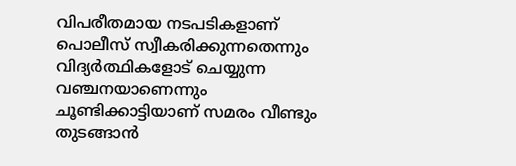വിപരീതമായ നടപടികളാണ് പൊലീസ് സ്വീകരിക്കുന്നതെന്നും വിദ്യർത്ഥികളോട് ചെയ്യുന്ന വഞ്ചനയാണെന്നും ചൂണ്ടിക്കാട്ടിയാണ് സമരം വീണ്ടും തുടങ്ങാൻ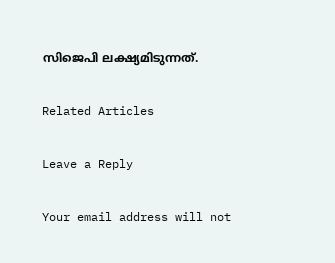സിജെപി ലക്ഷ്യമിടുന്നത്.

Related Articles

Leave a Reply

Your email address will not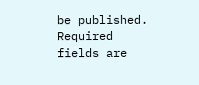be published. Required fields are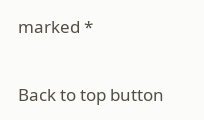marked *

Back to top button